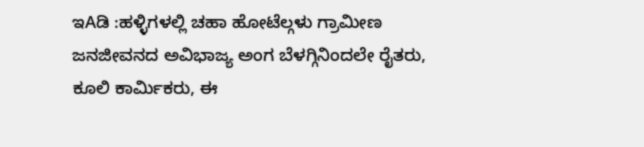ಇAಡಿ :ಹಳ್ಳಿಗಳಲ್ಲಿ ಚಹಾ ಹೋಟೆಲ್ಗಳು ಗ್ರಾಮೀಣ ಜನಜೀವನದ ಅವಿಭಾಜ್ಯ ಅಂಗ ಬೆಳಗ್ಗಿನಿಂದಲೇ ರೈತರು, ಕೂಲಿ ಕಾರ್ಮಿಕರು, ಈ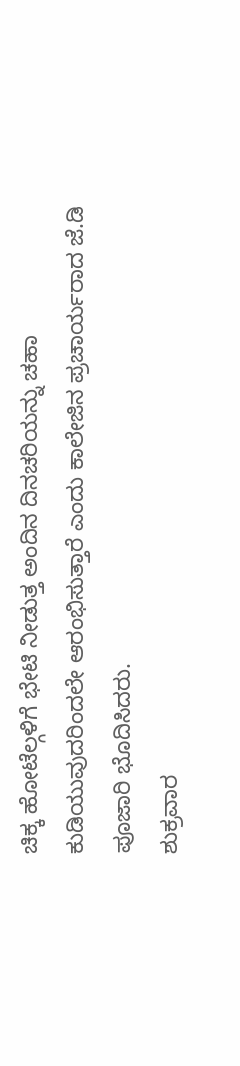ಚಿಕ್ಕ ಹೋಟೆಲ್ಗಳಿಗೆ ಭೇಟಿ ನೀಡುತ್ತ ಅಂದಿನ ದಿನಚರಿಯನ್ನು ಚಹಾ ಕುಡಿಯುವುದರಿಂದಲೇ ಆರಂಭಿಸುತ್ತಾರೆ ಎಂದು ಕಾಲೇಜಿನ ಪ್ರಚಾರ್ಯರಾದ ಜೆ.ಡಿ ಪೂಜಾರಿ ಭೊದಿಸಿದರು.
ಶುಕ್ರವಾರ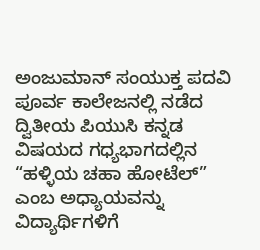ಅಂಜುಮಾನ್ ಸಂಯುಕ್ತ ಪದವಿ ಪೂರ್ವ ಕಾಲೇಜನಲ್ಲಿ ನಡೆದ ದ್ವಿತೀಯ ಪಿಯುಸಿ ಕನ್ನಡ ವಿಷಯದ ಗಧ್ಯಭಾಗದಲ್ಲಿನ “ಹಳ್ಳಿಯ ಚಹಾ ಹೋಟೆಲ್” ಎಂಬ ಅಧ್ಯಾಯವನ್ನು ವಿದ್ಯಾರ್ಥಿಗಳಿಗೆ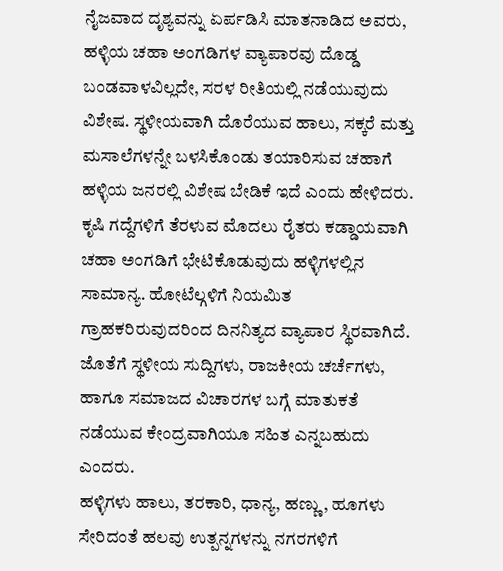ನೈಜವಾದ ದೃಶ್ಯವನ್ನು ಏರ್ಪಡಿಸಿ ಮಾತನಾಡಿದ ಅವರು, ಹಳ್ಳಿಯ ಚಹಾ ಅಂಗಡಿಗಳ ವ್ಯಾಪಾರವು ದೊಡ್ಡ ಬಂಡವಾಳವಿಲ್ಲದೇ, ಸರಳ ರೀತಿಯಲ್ಲಿ ನಡೆಯುವುದು ವಿಶೇಷ. ಸ್ಥಳೀಯವಾಗಿ ದೊರೆಯುವ ಹಾಲು, ಸಕ್ಕರೆ ಮತ್ತು ಮಸಾಲೆಗಳನ್ನೇ ಬಳಸಿಕೊಂಡು ತಯಾರಿಸುವ ಚಹಾಗೆ ಹಳ್ಳಿಯ ಜನರಲ್ಲಿ ವಿಶೇಷ ಬೇಡಿಕೆ ಇದೆ ಎಂದು ಹೇಳಿದರು.
ಕೃಷಿ ಗದ್ದೆಗಳಿಗೆ ತೆರಳುವ ಮೊದಲು ರೈತರು ಕಡ್ಡಾಯವಾಗಿ ಚಹಾ ಅಂಗಡಿಗೆ ಭೇಟಿಕೊಡುವುದು ಹಳ್ಳಿಗಳಲ್ಲಿನ ಸಾಮಾನ್ಯ. ಹೋಟೆಲ್ಗಳಿಗೆ ನಿಯಮಿತ ಗ್ರಾಹಕರಿರುವುದರಿಂದ ದಿನನಿತ್ಯದ ವ್ಯಾಪಾರ ಸ್ಥಿರವಾಗಿದೆ. ಜೊತೆಗೆ ಸ್ಥಳೀಯ ಸುದ್ದಿಗಳು, ರಾಜಕೀಯ ಚರ್ಚೆಗಳು, ಹಾಗೂ ಸಮಾಜದ ವಿಚಾರಗಳ ಬಗ್ಗೆ ಮಾತುಕತೆ ನಡೆಯುವ ಕೇಂದ್ರವಾಗಿಯೂ ಸಹಿತ ಎನ್ನಬಹುದು ಎಂದರು.
ಹಳ್ಳಿಗಳು ಹಾಲು, ತರಕಾರಿ, ಧಾನ್ಯ, ಹಣ್ಣು, ಹೂಗಳು ಸೇರಿದಂತೆ ಹಲವು ಉತ್ಪನ್ನಗಳನ್ನು ನಗರಗಳಿಗೆ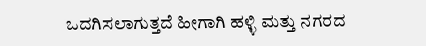ಒದಗಿಸಲಾಗುತ್ತದೆ ಹೀಗಾಗಿ ಹಳ್ಳಿ ಮತ್ತು ನಗರದ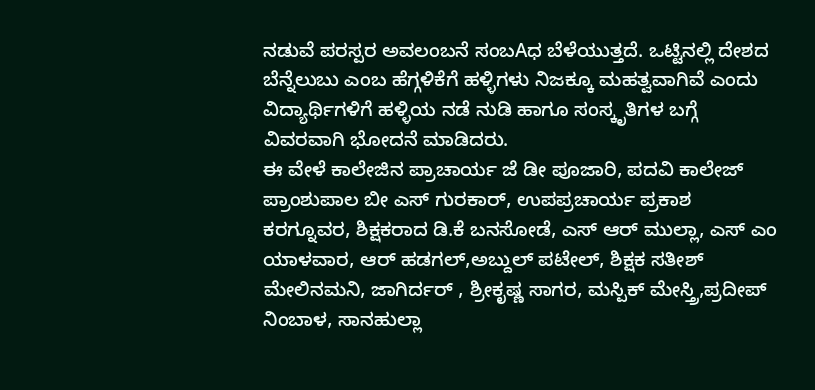ನಡುವೆ ಪರಸ್ಪರ ಅವಲಂಬನೆ ಸಂಬAಧ ಬೆಳೆಯುತ್ತದೆ. ಒಟ್ಟಿನಲ್ಲಿ ದೇಶದ ಬೆನ್ನೆಲುಬು ಎಂಬ ಹೆಗ್ಗಳಿಕೆಗೆ ಹಳ್ಳಿಗಳು ನಿಜಕ್ಕೂ ಮಹತ್ವವಾಗಿವೆ ಎಂದು ವಿದ್ಯಾರ್ಥಿಗಳಿಗೆ ಹಳ್ಳಿಯ ನಡೆ ನುಡಿ ಹಾಗೂ ಸಂಸ್ಕೃತಿಗಳ ಬಗ್ಗೆ ವಿವರವಾಗಿ ಭೋದನೆ ಮಾಡಿದರು.
ಈ ವೇಳೆ ಕಾಲೇಜಿನ ಪ್ರಾಚಾರ್ಯ ಜೆ ಡೀ ಪೂಜಾರಿ, ಪದವಿ ಕಾಲೇಜ್ ಪ್ರಾಂಶುಪಾಲ ಬೀ ಎಸ್ ಗುರಕಾರ್, ಉಪಪ್ರಚಾರ್ಯ ಪ್ರಕಾಶ ಕರಗ್ನೂವರ, ಶಿಕ್ಷಕರಾದ ಡಿ.ಕೆ ಬನಸೋಡೆ, ಎಸ್ ಆರ್ ಮುಲ್ಲಾ, ಎಸ್ ಎಂ ಯಾಳವಾರ, ಆರ್ ಹಡಗಲ್,ಅಬ್ದುಲ್ ಪಟೇಲ್, ಶಿಕ್ಷಕ ಸತೀಶ್ ಮೇಲಿನಮನಿ, ಜಾಗಿರ್ದರ್ , ಶ್ರೀಕೃಷ್ಣ ಸಾಗರ, ಮಸ್ಪಿಕ್ ಮೇಸ್ತ್ರಿ,ಪ್ರದೀಪ್ ನಿಂಬಾಳ, ಸಾನಹುಲ್ಲಾ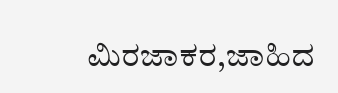ಮಿರಜಾಕರ,ಜಾಹಿದ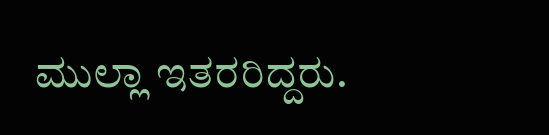ಮುಲ್ಲಾ ಇತರರಿದ್ದರು.